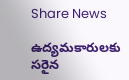Share News

ఉద్యమకారులకు సరైన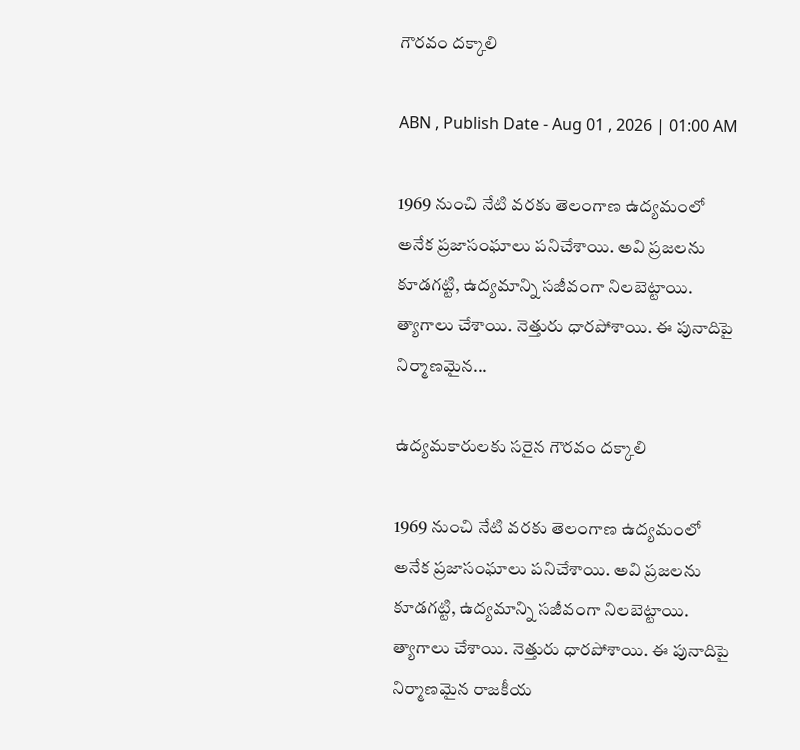గౌరవం దక్కాలి

ABN , Publish Date - Aug 01 , 2026 | 01:00 AM

1969 నుంచి నేటి వరకు తెలంగాణ ఉద్యమంలో అనేక ప్రజాసంఘాలు పనిచేశాయి. అవి ప్రజలను కూడగట్టి, ఉద్యమాన్ని సజీవంగా నిలబెట్టాయి. త్యాగాలు చేశాయి. నెత్తురు ధారపోశాయి. ఈ పునాదిపై నిర్మాణమైన...

ఉద్యమకారులకు సరైన గౌరవం దక్కాలి

1969 నుంచి నేటి వరకు తెలంగాణ ఉద్యమంలో అనేక ప్రజాసంఘాలు పనిచేశాయి. అవి ప్రజలను కూడగట్టి, ఉద్యమాన్ని సజీవంగా నిలబెట్టాయి. త్యాగాలు చేశాయి. నెత్తురు ధారపోశాయి. ఈ పునాదిపై నిర్మాణమైన రాజకీయ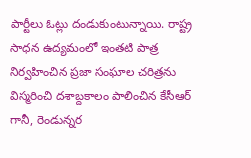పార్టీలు ఓట్లు దండుకుంటున్నాయి. రాష్ట్ర సాధన ఉద్యమంలో ఇంతటి పాత్ర నిర్వహించిన ప్రజా సంఘాల చరిత్రను విస్మరించి దశాబ్దకాలం పాలించిన కేసీఆర్ గానీ, రెండున్నర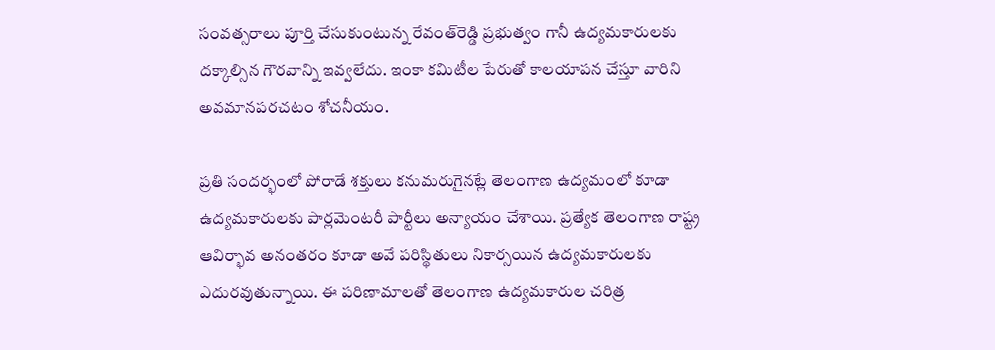సంవత్సరాలు పూర్తి చేసుకుంటున్న రేవంత్‌రెడ్డి ప్రభుత్వం గానీ ఉద్యమకారులకు దక్కాల్సిన గౌరవాన్ని ఇవ్వలేదు. ఇంకా కమిటీల పేరుతో కాలయాపన చేస్తూ వారిని అవమానపరచటం శోచనీయం.

ప్రతి సందర్భంలో పోరాడే శక్తులు కనుమరుగైనట్లే తెలంగాణ ఉద్యమంలో కూడా ఉద్యమకారులకు పార్లమెంటరీ పార్టీలు అన్యాయం చేశాయి. ప్రత్యేక తెలంగాణ రాష్ట్ర ఆవిర్భావ అనంతరం కూడా అవే పరిస్థితులు నికార్సయిన ఉద్యమకారులకు ఎదురవుతున్నాయి. ఈ పరిణామాలతో తెలంగాణ ఉద్యమకారుల చరిత్ర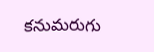కనుమరుగు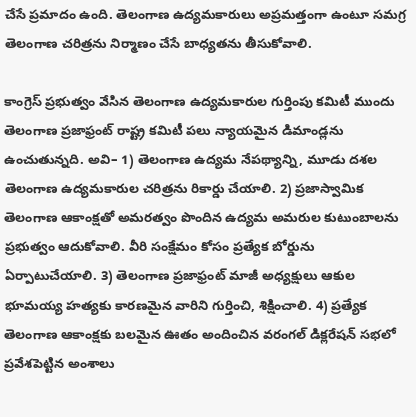చేసే ప్రమాదం ఉంది. తెలంగాణ ఉద్యమకారులు అప్రమత్తంగా ఉంటూ సమగ్ర తెలంగాణ చరిత్రను నిర్మాణం చేసే బాధ్యతను తీసుకోవాలి.

కాంగ్రెస్ ప్రభుత్వం వేసిన తెలంగాణ ఉద్యమకారుల గుర్తింపు కమిటీ ముందు తెలంగాణ ప్రజాఫ్రంట్ రాష్ట్ర కమిటీ పలు న్యాయమైన డిమాండ్లను ఉంచుతున్నది. అవి– 1) తెలంగాణ ఉద్యమ నేపథ్యాన్ని, మూడు దశల తెలంగాణ ఉద్యమకారుల చరిత్రను రికార్డు చేయాలి. 2) ప్రజాస్వామిక తెలంగాణ ఆకాంక్షతో అమరత్వం పొందిన ఉద్యమ అమరుల కుటుంబాలను ప్రభుత్వం ఆదుకోవాలి. వీరి సంక్షేమం కోసం ప్రత్యేక బోర్డును ఏర్పాటుచేయాలి. 3) తెలంగాణ ప్రజాఫ్రంట్ మాజీ అధ్యక్షులు ఆకుల భూమయ్య హత్యకు కారణమైన వారిని గుర్తించి, శిక్షించాలి. 4) ప్రత్యేక తెలంగాణ ఆకాంక్షకు బలమైన ఊతం అందించిన వరంగల్ డిక్లరేషన్ సభలో ప్రవేశపెట్టిన అంశాలు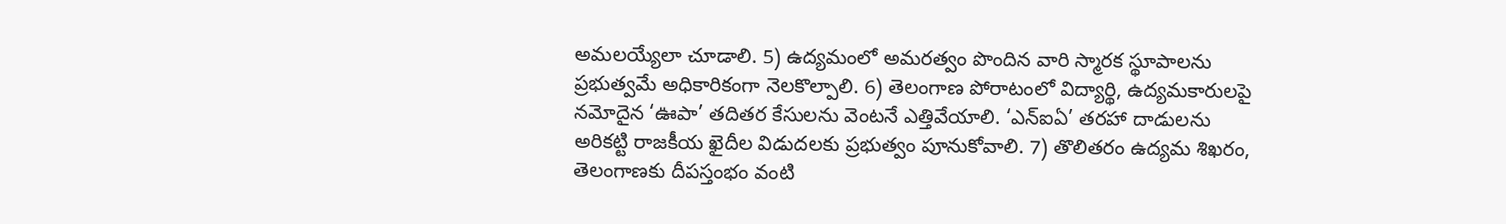అమలయ్యేలా చూడాలి. 5) ఉద్యమంలో అమరత్వం పొందిన వారి స్మారక స్థూపాలను ప్రభుత్వమే అధికారికంగా నెలకొల్పాలి. 6) తెలంగాణ పోరాటంలో విద్యార్థి, ఉద్యమకారులపై నమోదైన ‘ఊపా’ తదితర కేసులను వెంటనే ఎత్తివేయాలి. ‘ఎన్‌ఐఏ’ తరహా దాడులను అరికట్టి రాజకీయ ఖైదీల విడుదలకు ప్రభుత్వం పూనుకోవాలి. 7) తొలితరం ఉద్యమ శిఖరం, తెలంగాణకు దీపస్తంభం వంటి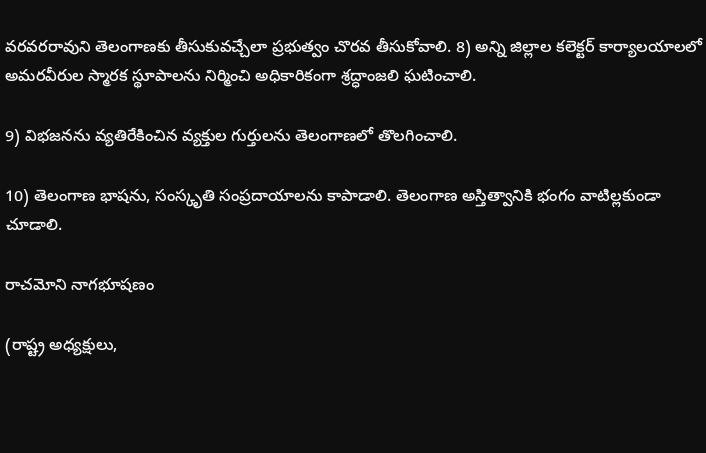వరవరరావుని తెలంగాణకు తీసుకువచ్చేలా ప్రభుత్వం చొరవ తీసుకోవాలి. 8) అన్ని జిల్లాల కలెక్టర్ కార్యాలయాలలో అమరవీరుల స్మారక స్థూపాలను నిర్మించి అధికారికంగా శ్రద్ధాంజలి ఘటించాలి.

9) విభజనను వ్యతిరేకించిన వ్యక్తుల గుర్తులను తెలంగాణలో తొలగించాలి.

10) తెలంగాణ భాషను, సంస్కృతి సంప్రదాయాలను కాపాడాలి. తెలంగాణ అస్తిత్వానికి భంగం వాటిల్లకుండా చూడాలి.

రాచమోని నాగభూషణం

(రాష్ట్ర అధ్యక్షులు,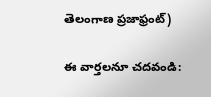తెలంగాణ ప్రజాఫ్రంట్)

ఈ వార్తలనూ చదవండి: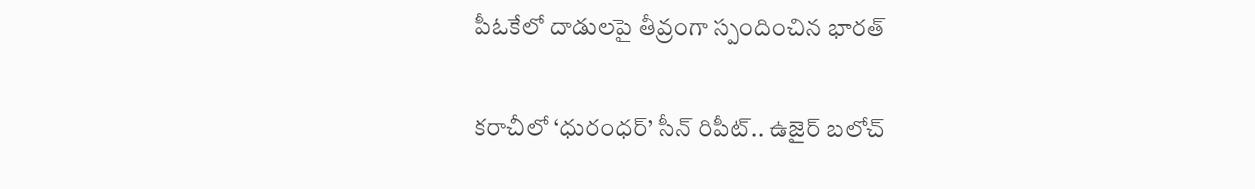పీఓకేలో దాడులపై తీవ్రంగా స్పందించిన భారత్‌

కరాచీలో ‘ధురంధర్’ సీన్ రిపీట్.. ఉజైర్‌ బలోచ్‌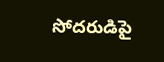సోదరుడిపై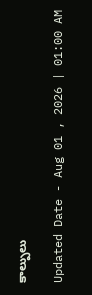కాల్పులు

Updated Date - Aug 01 , 2026 | 01:00 AM